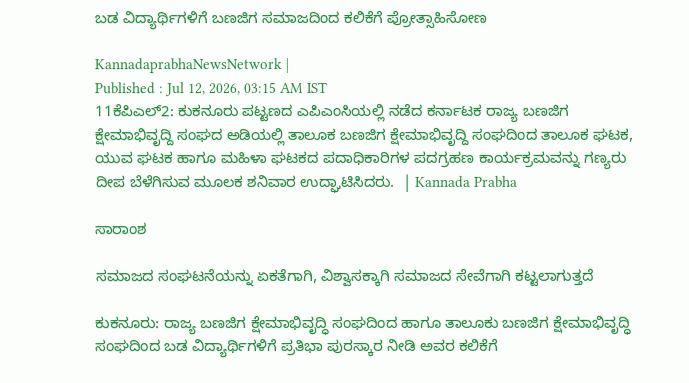ಬಡ ವಿದ್ಯಾರ್ಥಿಗಳಿಗೆ ಬಣಜಿಗ ಸಮಾಜದಿಂದ ಕಲಿಕೆಗೆ ಪ್ರೋತ್ಸಾಹಿಸೋಣ

KannadaprabhaNewsNetwork |
Published : Jul 12, 2026, 03:15 AM IST
11ಕೆಪಿಎಲ್2: ಕುಕನೂರು ಪಟ್ಟಣದ ಎಪಿಎಂಸಿಯಲ್ಲಿ ನಡೆದ ಕರ್ನಾಟಕ ರಾಜ್ಯ ಬಣಜಿಗ ಕ್ಷೇಮಾಭಿವೃದ್ದಿ ಸಂಘದ ಅಡಿಯಲ್ಲಿ ತಾಲೂಕ ಬಣಜಿಗ ಕ್ಷೇಮಾಭಿವೃದ್ದಿ ಸಂಘದಿಂದ ತಾಲೂಕ ಘಟಕ, ಯುವ ಘಟಕ ಹಾಗೂ ಮಹಿಳಾ ಘಟಕದ ಪದಾಧಿಕಾರಿಗಳ ಪದಗ್ರಹಣ ಕಾರ್ಯಕ್ರಮವನ್ನು ಗಣ್ಯರು ದೀಪ ಬೆಳೆಗಿಸುವ ಮೂಲಕ ಶನಿವಾರ ಉದ್ಘಾಟಿಸಿದರು.  | Kannada Prabha

ಸಾರಾಂಶ

ಸಮಾಜದ ಸಂಘಟನೆಯನ್ನು ಏಕತೆಗಾಗಿ, ವಿಶ್ವಾಸಕ್ಕಾಗಿ ಸಮಾಜದ ಸೇವೆಗಾಗಿ ಕಟ್ಟಲಾಗುತ್ತದೆ

ಕುಕನೂರು: ರಾಜ್ಯ ಬಣಜಿಗ ಕ್ಷೇಮಾಭಿವೃದ್ಧಿ ಸಂಘದಿಂದ ಹಾಗೂ ತಾಲೂಕು ಬಣಜಿಗ ಕ್ಷೇಮಾಭಿವೃದ್ಧಿ ಸಂಘದಿಂದ ಬಡ ವಿದ್ಯಾರ್ಥಿಗಳಿಗೆ ಪ್ರತಿಭಾ ಪುರಸ್ಕಾರ ನೀಡಿ ಅವರ ಕಲಿಕೆಗೆ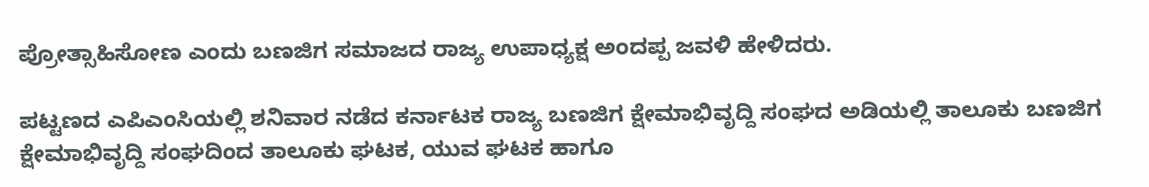ಪ್ರೋತ್ಸಾಹಿಸೋಣ ಎಂದು ಬಣಜಿಗ ಸಮಾಜದ ರಾಜ್ಯ ಉಪಾಧ್ಯಕ್ಷ ಅಂದಪ್ಪ ಜವಳಿ ಹೇಳಿದರು.

ಪಟ್ಟಣದ ಎಪಿಎಂಸಿಯಲ್ಲಿ ಶನಿವಾರ ನಡೆದ ಕರ್ನಾಟಕ ರಾಜ್ಯ ಬಣಜಿಗ ಕ್ಷೇಮಾಭಿವೃದ್ದಿ ಸಂಘದ ಅಡಿಯಲ್ಲಿ ತಾಲೂಕು ಬಣಜಿಗ ಕ್ಷೇಮಾಭಿವೃದ್ದಿ ಸಂಘದಿಂದ ತಾಲೂಕು ಘಟಕ, ಯುವ ಘಟಕ ಹಾಗೂ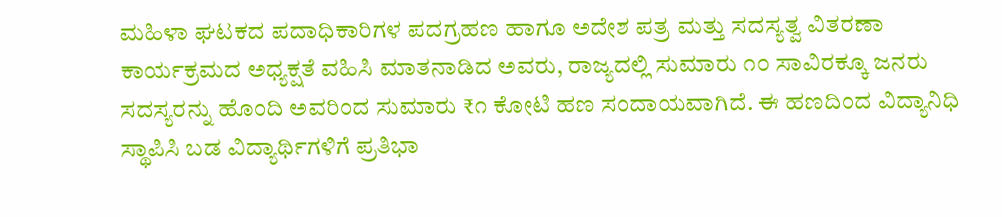ಮಹಿಳಾ ಘಟಕದ ಪದಾಧಿಕಾರಿಗಳ ಪದಗ್ರಹಣ ಹಾಗೂ ಅದೇಶ ಪತ್ರ ಮತ್ತು ಸದಸ್ಯತ್ವ ವಿತರಣಾ ಕಾರ್ಯಕ್ರಮದ ಅಧ್ಯಕ್ಷತೆ ವಹಿಸಿ ಮಾತನಾಡಿದ ಅವರು, ರಾಜ್ಯದಲ್ಲಿ ಸುಮಾರು ೧೦ ಸಾವಿರಕ್ಕೂ ಜನರು ಸದಸ್ಯರನ್ನು ಹೊಂದಿ ಅವರಿಂದ ಸುಮಾರು ₹೧ ಕೋಟಿ ಹಣ ಸಂದಾಯವಾಗಿದೆ. ಈ ಹಣದಿಂದ ವಿದ್ಯಾನಿಧಿ ಸ್ಥಾಪಿಸಿ ಬಡ ವಿದ್ಯಾರ್ಥಿಗಳಿಗೆ ಪ್ರತಿಭಾ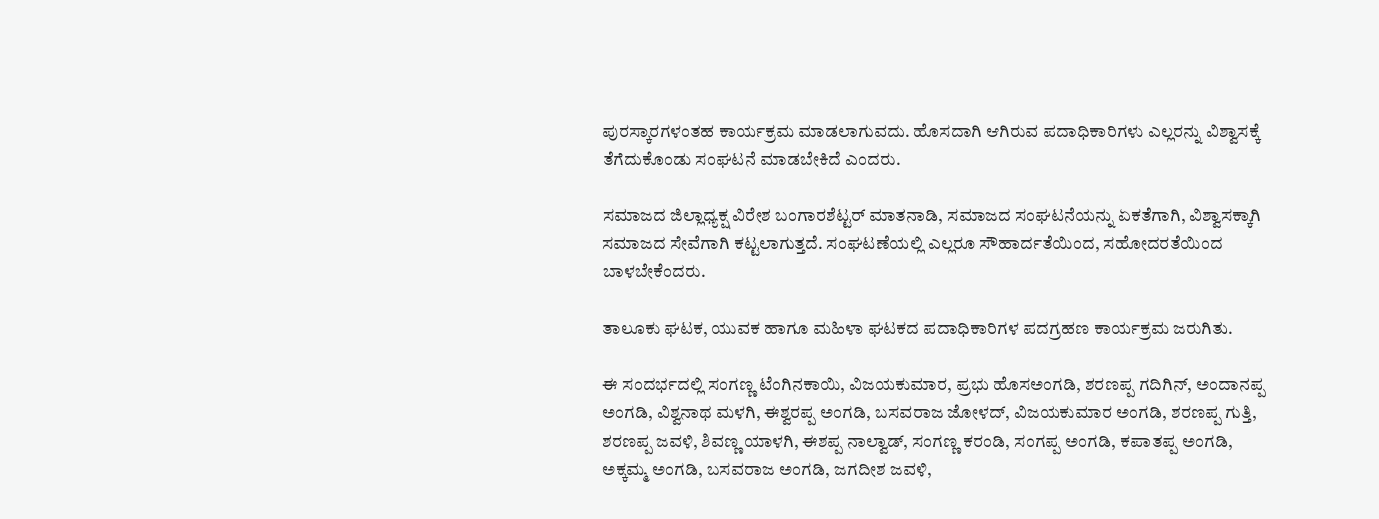ಪುರಸ್ಕಾರಗಳಂತಹ ಕಾರ್ಯಕ್ರಮ ಮಾಡಲಾಗುವದು. ಹೊಸದಾಗಿ ಆಗಿರುವ ಪದಾಧಿಕಾರಿಗಳು ಎಲ್ಲರನ್ನು ವಿಶ್ವಾಸಕ್ಕೆ ತೆಗೆದುಕೊಂಡು ಸಂಘಟನೆ ಮಾಡಬೇಕಿದೆ ಎಂದರು.

ಸಮಾಜದ ಜಿಲ್ಲಾಧ್ಯಕ್ಷ ವಿರೇಶ ಬಂಗಾರಶೆಟ್ಟರ್ ಮಾತನಾಡಿ, ಸಮಾಜದ ಸಂಘಟನೆಯನ್ನು ಏಕತೆಗಾಗಿ, ವಿಶ್ವಾಸಕ್ಕಾಗಿ ಸಮಾಜದ ಸೇವೆಗಾಗಿ ಕಟ್ಟಲಾಗುತ್ತದೆ. ಸಂಘಟಣೆಯಲ್ಲಿ ಎಲ್ಲರೂ ಸೌಹಾರ್ದತೆಯಿಂದ, ಸಹೋದರತೆಯಿಂದ ಬಾಳಬೇಕೆಂದರು.

ತಾಲೂಕು ಘಟಕ, ಯುವಕ ಹಾಗೂ ಮಹಿಳಾ ಘಟಕದ ಪದಾಧಿಕಾರಿಗಳ ಪದಗ್ರಹಣ ಕಾರ್ಯಕ್ರಮ ಜರುಗಿತು.

ಈ ಸಂದರ್ಭದಲ್ಲಿ ಸಂಗಣ್ಣ ಟೆಂಗಿನಕಾಯಿ, ವಿಜಯಕುಮಾರ, ಪ್ರಭು ಹೊಸಅಂಗಡಿ, ಶರಣಪ್ಪ ಗದಿಗಿನ್, ಅಂದಾನಪ್ಪ ಅಂಗಡಿ, ವಿಶ್ವನಾಥ ಮಳಗಿ, ಈಶ್ವರಪ್ಪ ಅಂಗಡಿ, ಬಸವರಾಜ ಜೋಳದ್, ವಿಜಯಕುಮಾರ ಅಂಗಡಿ, ಶರಣಪ್ಪ ಗುತ್ತಿ, ಶರಣಪ್ಪ ಜವಳಿ, ಶಿವಣ್ಣ ಯಾಳಗಿ, ಈಶಪ್ಪ ನಾಲ್ವಾಡ್, ಸಂಗಣ್ಣ ಕರಂಡಿ, ಸಂಗಪ್ಪ ಅಂಗಡಿ, ಕಪಾತಪ್ಪ ಅಂಗಡಿ, ಅಕ್ಕಮ್ಮ ಅಂಗಡಿ, ಬಸವರಾಜ ಅಂಗಡಿ, ಜಗದೀಶ ಜವಳಿ,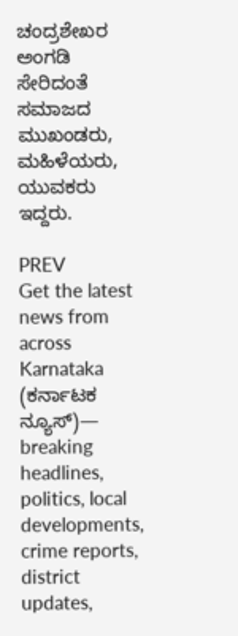ಚಂದ್ರಶೇಖರ ಅಂಗಡಿ ಸೇರಿದಂತೆ ಸಮಾಜದ ಮುಖಂಡರು, ಮಹಿಳೆಯರು, ಯುವಕರು ಇದ್ದರು.

PREV
Get the latest news from across Karnataka (ಕರ್ನಾಟಕ ನ್ಯೂಸ್)— breaking headlines, politics, local developments, crime reports, district updates,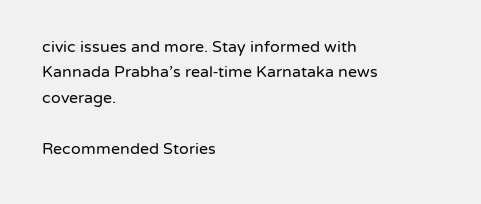civic issues and more. Stay informed with Kannada Prabha’s real‑time Karnataka news coverage.

Recommended Stories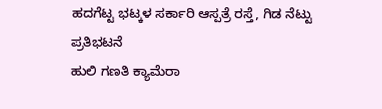ಹದಗೆಟ್ಟ ಭಟ್ಕಳ ಸರ್ಕಾರಿ ಆಸ್ಪತ್ರೆ ರಸ್ತೆ, ಗಿಡ ನೆಟ್ಟು ಪ್ರತಿಭಟನೆ
ಹುಲಿ ಗಣತಿ ಕ್ಯಾಮೆರಾ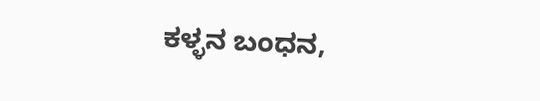ಕಳ್ಳನ ಬಂಧನ,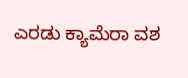ಎರಡು ಕ್ಯಾಮೆರಾ ವಶ